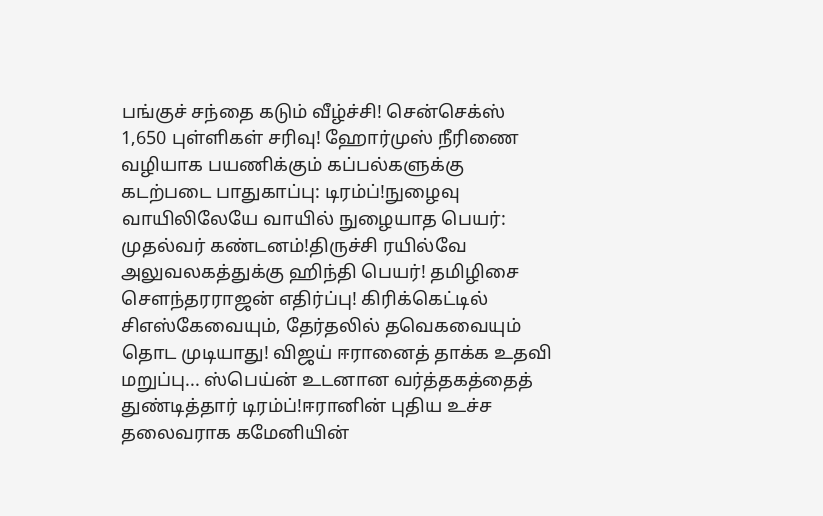பங்குச் சந்தை கடும் வீழ்ச்சி! சென்செக்ஸ் 1,650 புள்ளிகள் சரிவு! ஹோர்முஸ் நீரிணை வழியாக பயணிக்கும் கப்பல்களுக்கு கடற்படை பாதுகாப்பு: டிரம்ப்!நுழைவு வாயிலிலேயே வாயில் நுழையாத பெயர்: முதல்வர் கண்டனம்!திருச்சி ரயில்வே அலுவலகத்துக்கு ஹிந்தி பெயர்! தமிழிசை செளந்தரராஜன் எதிர்ப்பு! கிரிக்கெட்டில் சிஎஸ்கேவையும், தேர்தலில் தவெகவையும் தொட முடியாது! விஜய் ஈரானைத் தாக்க உதவி மறுப்பு... ஸ்பெய்ன் உடனான வர்த்தகத்தைத் துண்டித்தார் டிரம்ப்!ஈரானின் புதிய உச்ச தலைவராக கமேனியின்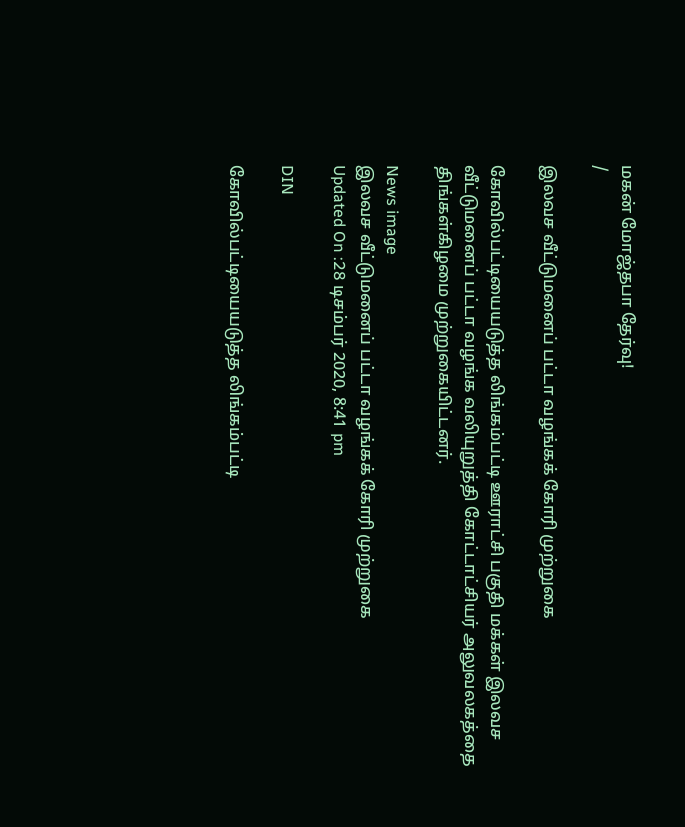மகன் மோஜ்தபா தேர்வு!
/

இலவச வீட்டுமனைப் பட்டா வழங்கக் கோரி முற்றுகை

கோவில்பட்டியையடுத்த லிங்கம்பட்டி ஊராட்சி பகுதி மக்கள் இலவச வீட்டுமனைப் பட்டா வழங்க வலியுறுத்தி கோட்டாட்சியர் அலுவலகத்தை திங்கள்கிழமை முற்றுகையிட்டனர்.

News image
இலவச வீட்டுமனைப் பட்டா வழங்கக் கோரி முற்றுகை
Updated On :28 டிசம்பர் 2020, 8:41 pm

DIN

கோவில்பட்டியையடுத்த லிங்கம்பட்டி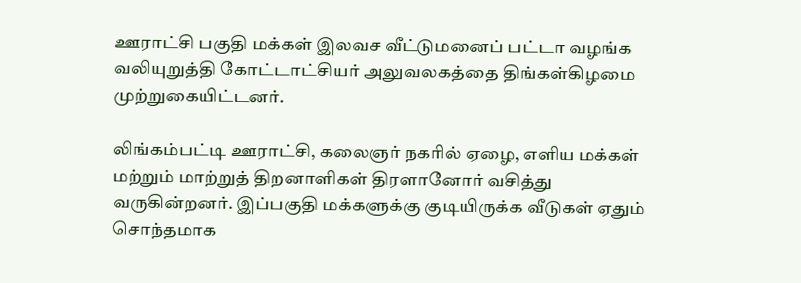ஊராட்சி பகுதி மக்கள் இலவச வீட்டுமனைப் பட்டா வழங்க வலியுறுத்தி கோட்டாட்சியர் அலுவலகத்தை திங்கள்கிழமை முற்றுகையிட்டனர்.

லிங்கம்பட்டி ஊராட்சி, கலைஞர் நகரில் ஏழை, எளிய மக்கள் மற்றும் மாற்றுத் திறனாளிகள் திரளானோர் வசித்து வருகின்றனர். இப்பகுதி மக்களுக்கு குடியிருக்க வீடுகள் ஏதும் சொந்தமாக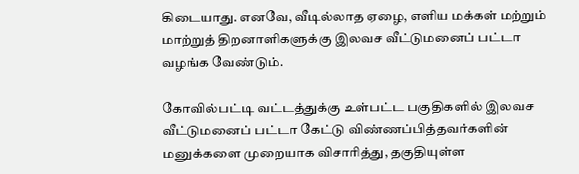கிடையாது. எனவே, வீடில்லாத ஏழை, எளிய மக்கள் மற்றும் மாற்றுத் திறனாளிகளுக்கு இலவச வீட்டுமனைப் பட்டா வழங்க வேண்டும்.

கோவில்பட்டி வட்டத்துக்கு உள்பட்ட பகுதிகளில் இலவச வீட்டுமனைப் பட்டா கேட்டு விண்ணப்பித்தவர்களின் மனுக்களை முறையாக விசாரித்து, தகுதியுள்ள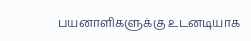பயனாளிகளுக்கு உடனடியாக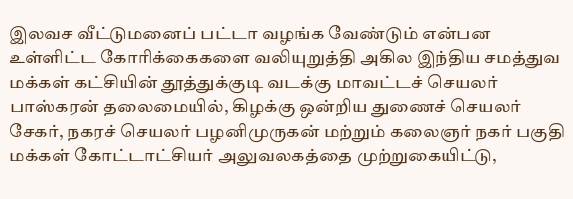இலவச வீட்டுமனைப் பட்டா வழங்க வேண்டும் என்பன உள்ளிட்ட கோரிக்கைகளை வலியுறுத்தி அகில இந்திய சமத்துவ மக்கள் கட்சியின் தூத்துக்குடி வடக்கு மாவட்டச் செயலர் பாஸ்கரன் தலைமையில், கிழக்கு ஒன்றிய துணைச் செயலர் சேகர், நகரச் செயலர் பழனிமுருகன் மற்றும் கலைஞர் நகர் பகுதி மக்கள் கோட்டாட்சியர் அலுவலகத்தை முற்றுகையிட்டு,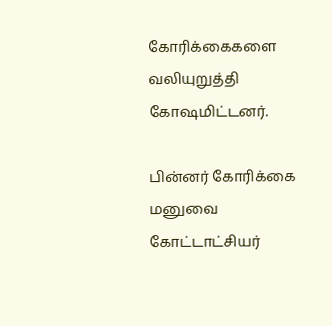கோரிக்கைகளை வலியுறுத்தி கோஷமிட்டனர்.

பின்னர் கோரிக்கை மனுவை கோட்டாட்சியர்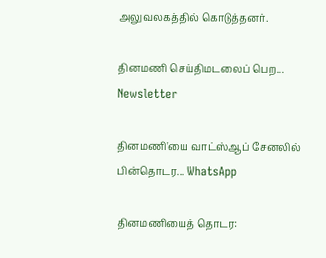அலுவலகத்தில் கொடுத்தனர்.

தினமணி செய்திமடலைப் பெற... Newsletter

தினமணி'யை வாட்ஸ்ஆப் சேனலில் பின்தொடர... WhatsApp

தினமணியைத் தொடர: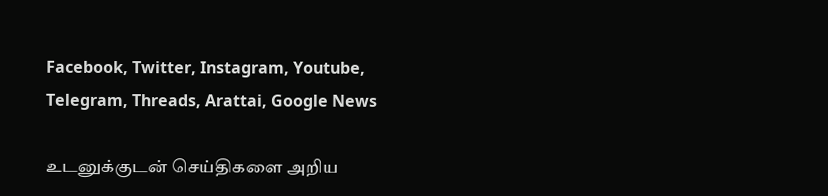Facebook, Twitter, Instagram, Youtube, Telegram, Threads, Arattai, Google News

உடனுக்குடன் செய்திகளை அறிய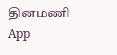தினமணி App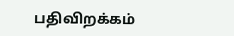பதிவிறக்கம்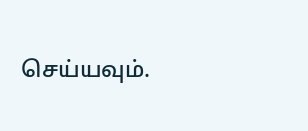செய்யவும்.